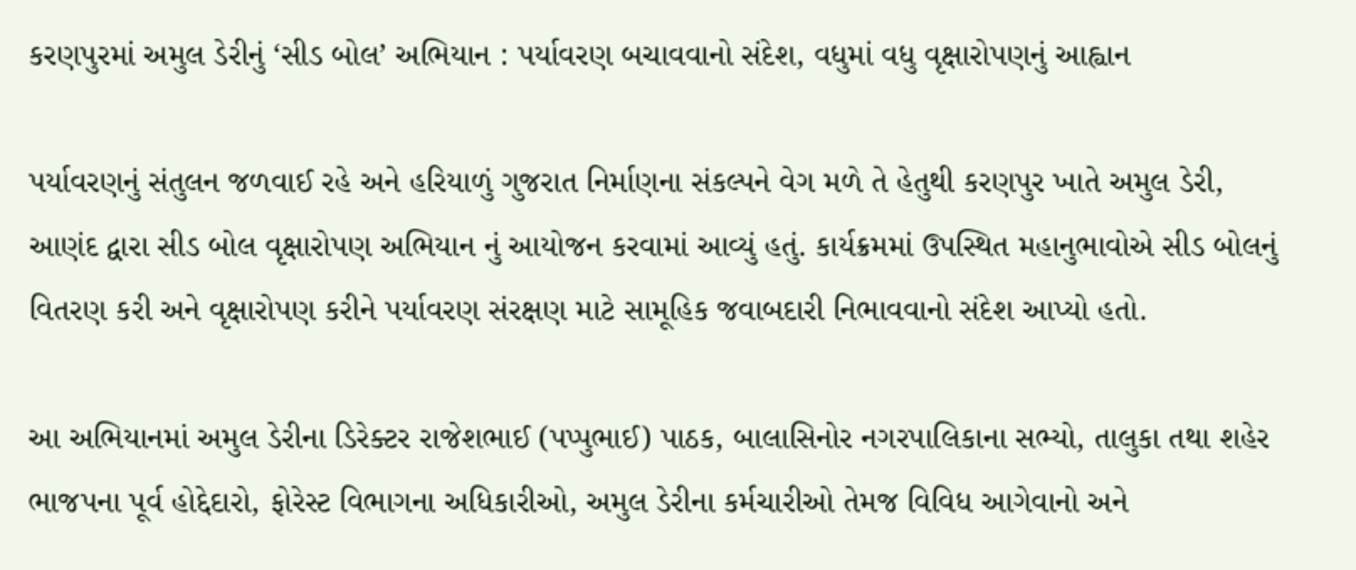કરણપુરમાં અમુલ ડેરીનું ‘સીડ બોલ’ અભિયાન : પર્યાવરણ બચાવવાનો સંદેશ, વધુમાં વધુ વૃક્ષારોપણનું આહ્વાન

પર્યાવરણનું સંતુલન જળવાઈ રહે અને હરિયાળું ગુજરાત નિર્માણના સંકલ્પને વેગ મળે તે હેતુથી કરણપુર ખાતે અમુલ ડેરી, આણંદ દ્વારા સીડ બોલ વૃક્ષારોપણ અભિયાન નું આયોજન કરવામાં આવ્યું હતું. કાર્યક્રમમાં ઉપસ્થિત મહાનુભાવોએ સીડ બોલનું વિતરણ કરી અને વૃક્ષારોપણ કરીને પર્યાવરણ સંરક્ષણ માટે સામૂહિક જવાબદારી નિભાવવાનો સંદેશ આપ્યો હતો.

આ અભિયાનમાં અમુલ ડેરીના ડિરેક્ટર રાજેશભાઈ (પપ્પુભાઈ) પાઠક, બાલાસિનોર નગરપાલિકાના સભ્યો, તાલુકા તથા શહેર ભાજપના પૂર્વ હોદ્દેદારો, ફોરેસ્ટ વિભાગના અધિકારીઓ, અમુલ ડેરીના કર્મચારીઓ તેમજ વિવિધ આગેવાનો અને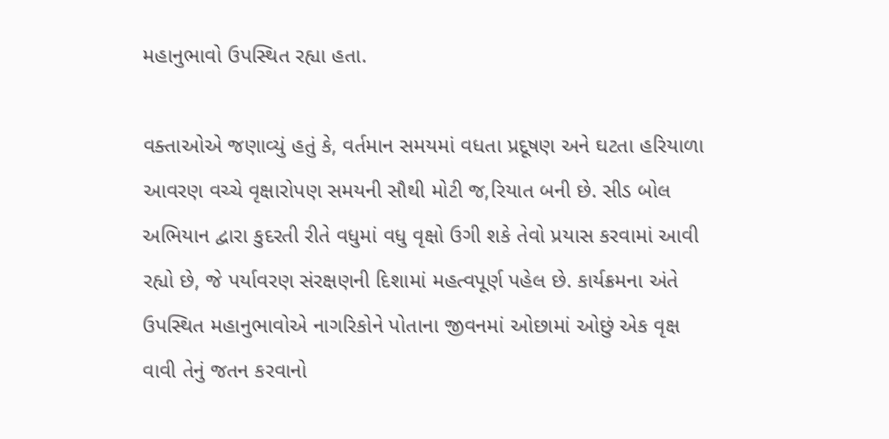મહાનુભાવો ઉપસ્થિત રહ્યા હતા.

વક્તાઓએ જણાવ્યું હતું કે, વર્તમાન સમયમાં વધતા પ્રદૂષણ અને ઘટતા હરિયાળા આવરણ વચ્ચે વૃક્ષારોપણ સમયની સૌથી મોટી જ‚રિયાત બની છે. સીડ બોલ અભિયાન દ્વારા કુદરતી રીતે વધુમાં વધુ વૃક્ષો ઉગી શકે તેવો પ્રયાસ કરવામાં આવી રહ્યો છે, જે પર્યાવરણ સંરક્ષણની દિશામાં મહત્વપૂર્ણ પહેલ છે. કાર્યક્રમના અંતે ઉપસ્થિત મહાનુભાવોએ નાગરિકોને પોતાના જીવનમાં ઓછામાં ઓછું એક વૃક્ષ વાવી તેનું જતન કરવાનો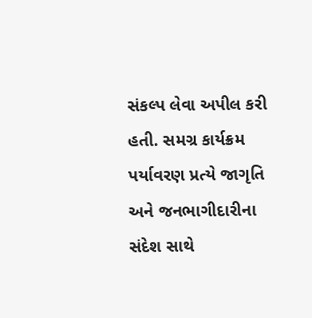સંકલ્પ લેવા અપીલ કરી હતી. સમગ્ર કાર્યક્રમ પર્યાવરણ પ્રત્યે જાગૃતિ અને જનભાગીદારીના સંદેશ સાથે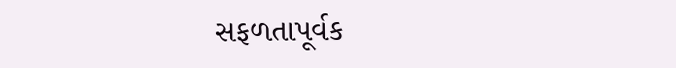સફળતાપૂર્વક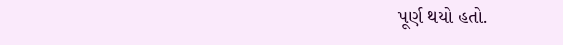પૂર્ણ થયો હતો.